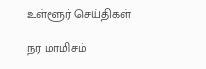உள்ளூர் செய்திகள்

நர மாமிசம்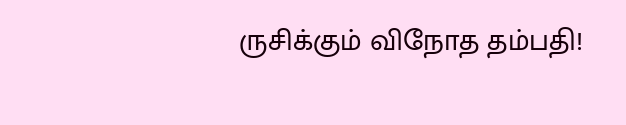ருசிக்கும் விநோத தம்பதி!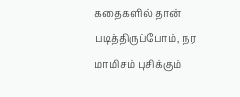கதைகளில் தான் படித்திருப்போம், நர மாமிசம் புசிக்கும்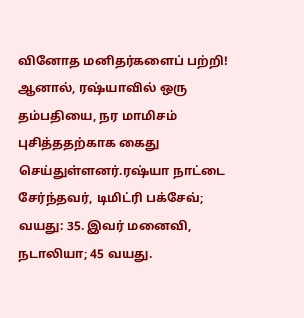வினோத மனிதர்களைப் பற்றி! ஆனால், ரஷ்யாவில் ஒரு தம்பதியை, நர மாமிசம் புசித்ததற்காக கைது செய்துள்ளனர்.ரஷ்யா நாட்டை சேர்ந்தவர், டிமிட்ரி பக்சேவ்; வயது: 35. இவர் மனைவி, நடாலியா; 45 வயது.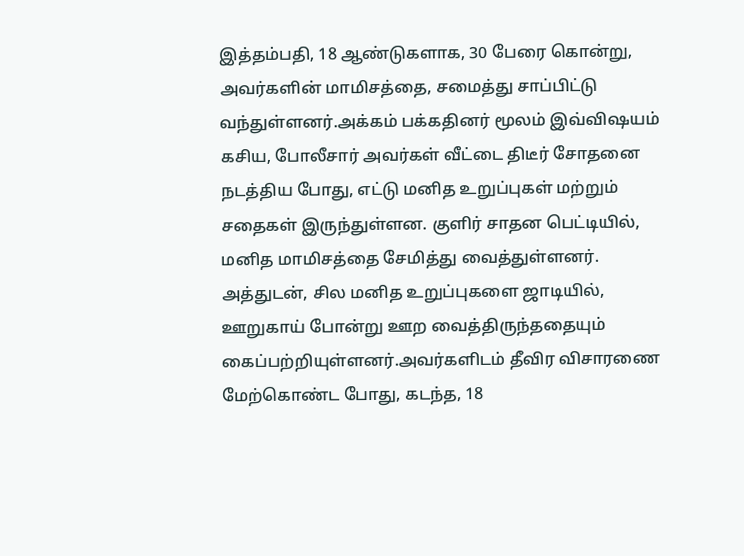இத்தம்பதி, 18 ஆண்டுகளாக, 30 பேரை கொன்று, அவர்களின் மாமிசத்தை, சமைத்து சாப்பிட்டு வந்துள்ளனர்.அக்கம் பக்கதினர் மூலம் இவ்விஷயம் கசிய, போலீசார் அவர்கள் வீட்டை திடீர் சோதனை நடத்திய போது, எட்டு மனித உறுப்புகள் மற்றும் சதைகள் இருந்துள்ளன. குளிர் சாதன பெட்டியில், மனித மாமிசத்தை சேமித்து வைத்துள்ளனர். அத்துடன், சில மனித உறுப்புகளை ஜாடியில், ஊறுகாய் போன்று ஊற வைத்திருந்ததையும் கைப்பற்றியுள்ளனர்.அவர்களிடம் தீவிர விசாரணை மேற்கொண்ட போது, கடந்த, 18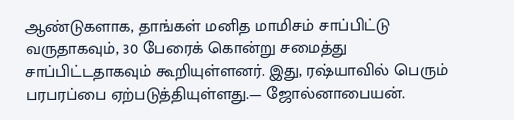ஆண்டுகளாக, தாங்கள் மனித மாமிசம் சாப்பிட்டு வருதாகவும், 30 பேரைக் கொன்று சமைத்து சாப்பிட்டதாகவும் கூறியுள்ளனர். இது, ரஷ்யாவில் பெரும் பரபரப்பை ஏற்படுத்தியுள்ளது.— ஜோல்னாபையன்.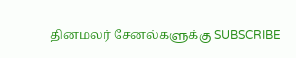தினமலர் சேனல்களுக்கு SUBSCRIBE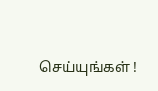செய்யுங்கள் !